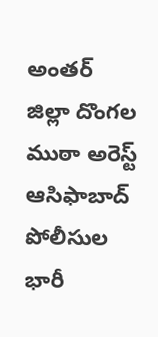అంతర్ జిల్లా దొంగల ముఠా అరెస్ట్ ఆసిఫాబాద్ పోలీసుల భారీ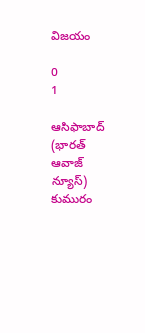విజయం

0
1

ఆసిఫాబాద్ (భారత్ ఆవాజ్ న్యూస్)  కుమురం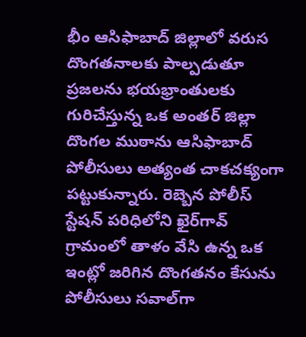భీం ఆసిఫాబాద్ జిల్లాలో వరుస దొంగతనాలకు పాల్పడుతూ ప్రజలను భయభ్రాంతులకు గురిచేస్తున్న ఒక అంతర్ జిల్లా దొంగల ముఠాను ఆసిఫాబాద్ పోలీసులు అత్యంత చాకచక్యంగా పట్టుకున్నారు. రెబ్బెన పోలీస్ స్టేషన్ పరిధిలోని ఖైర్‌గావ్‌ గ్రామంలో తాళం వేసి ఉన్న ఒక ఇంట్లో జరిగిన దొంగతనం కేసును పోలీసులు సవాల్‌గా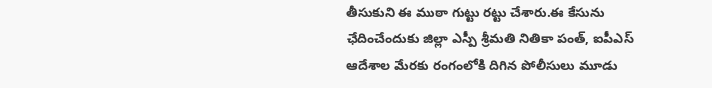తీసుకుని ఈ ముఠా గుట్టు రట్టు చేశారు.ఈ కేసును ఛేదించేందుకు జిల్లా ఎస్పీ శ్రీమతి నితికా పంత్, ఐపీఎస్ ఆదేశాల మేరకు రంగంలోకి దిగిన పోలీసులు మూడు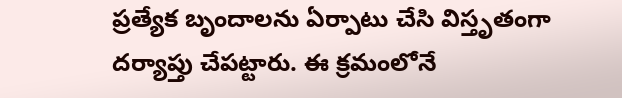ప్రత్యేక బృందాలను ఏర్పాటు చేసి విస్తృతంగా దర్యాప్తు చేపట్టారు. ఈ క్రమంలోనే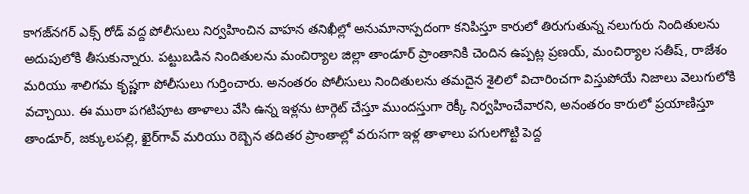కాగజ్‌నగర్ ఎక్స్ రోడ్ వద్ద పోలీసులు నిర్వహించిన వాహన తనిఖీల్లో అనుమానాస్పదంగా కనిపిస్తూ కారులో తిరుగుతున్న నలుగురు నిందితులను అదుపులోకి తీసుకున్నారు. పట్టుబడిన నిందితులను మంచిర్యాల జిల్లా తాండూర్ ప్రాంతానికి చెందిన ఉప్పట్ల ప్రణయ్, మంచిర్యాల సతీష్, రాజేశం మరియు శాలిగమ కృష్ణగా పోలీసులు గుర్తించారు. అనంతరం పోలీసులు నిందితులను తమదైన శైలిలో విచారించగా విస్తుపోయే నిజాలు వెలుగులోకి వచ్చాయి. ఈ ముఠా పగటిపూట తాళాలు వేసి ఉన్న ఇళ్లను టార్గెట్ చేస్తూ ముందస్తుగా రెక్కీ నిర్వహించేవారని, అనంతరం కారులో ప్రయాణిస్తూ తాండూర్, జక్కులపల్లి, ఖైర్‌గావ్ మరియు రెబ్బెన తదితర ప్రాంతాల్లో వరుసగా ఇళ్ల తాళాలు పగులగొట్టి పెద్ద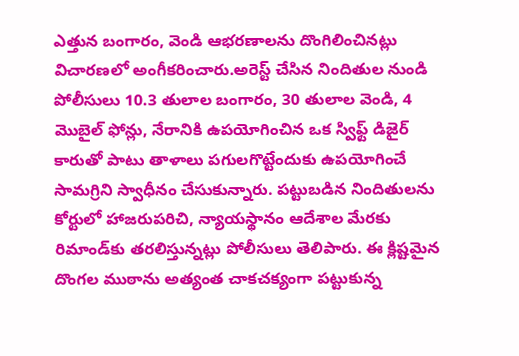ఎత్తున బంగారం, వెండి ఆభరణాలను దొంగిలించినట్లు విచారణలో అంగీకరించారు.అరెస్ట్ చేసిన నిందితుల నుండి పోలీసులు 10.3 తులాల బంగారం, 30 తులాల వెండి, 4 మొబైల్ ఫోన్లు, నేరానికి ఉపయోగించిన ఒక స్విఫ్ట్ డిజైర్ కారుతో పాటు తాళాలు పగులగొట్టేందుకు ఉపయోగించే సామగ్రిని స్వాధీనం చేసుకున్నారు. పట్టుబడిన నిందితులను కోర్టులో హాజరుపరిచి, న్యాయస్థానం ఆదేశాల మేరకు రిమాండ్‌కు తరలిస్తున్నట్లు పోలీసులు తెలిపారు. ఈ క్లిష్టమైన దొంగల ముఠాను అత్యంత చాకచక్యంగా పట్టుకున్న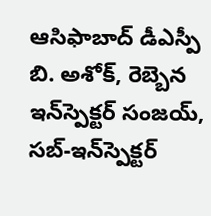ఆసిఫాబాద్ డీఎస్పీ బి. అశోక్, రెబ్బెన ఇన్‌స్పెక్టర్ సంజయ్, సబ్-ఇన్‌స్పెక్టర్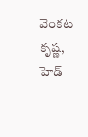వెంకట కృష్ణ, హెడ్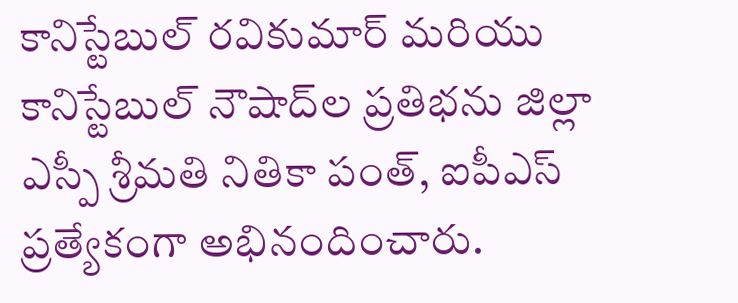కానిస్టేబుల్ రవికుమార్ మరియు కానిస్టేబుల్ నౌషాద్‌ల ప్రతిభను జిల్లా ఎస్పీ శ్రీమతి నితికా పంత్, ఐపీఎస్ ప్రత్యేకంగా అభినందించారు.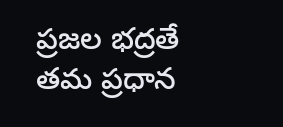ప్రజల భద్రతే తమ ప్రధాన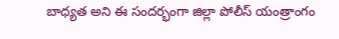బాధ్యత అని ఈ సందర్భంగా జిల్లా పోలీస్ యంత్రాంగం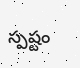స్పష్టం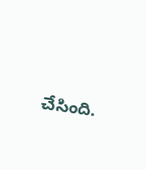చేసింది.